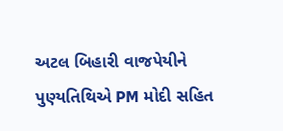અટલ બિહારી વાજપેયીને પુણ્યતિથિએ PM મોદી સહિત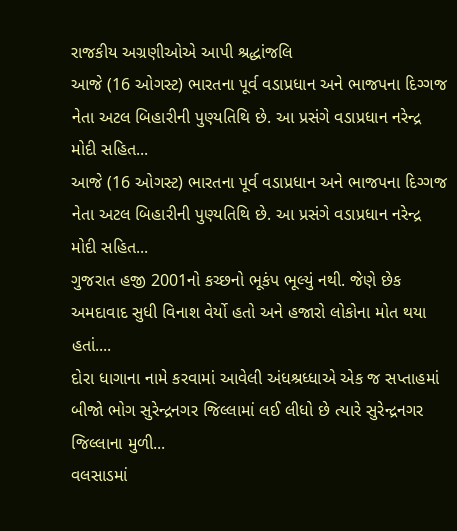રાજકીય અગ્રણીઓએ આપી શ્રદ્ધાંજલિ
આજે (16 ઓગસ્ટ) ભારતના પૂર્વ વડાપ્રધાન અને ભાજપના દિગ્ગજ નેતા અટલ બિહારીની પુણ્યતિથિ છે. આ પ્રસંગે વડાપ્રધાન નરેન્દ્ર મોદી સહિત...
આજે (16 ઓગસ્ટ) ભારતના પૂર્વ વડાપ્રધાન અને ભાજપના દિગ્ગજ નેતા અટલ બિહારીની પુણ્યતિથિ છે. આ પ્રસંગે વડાપ્રધાન નરેન્દ્ર મોદી સહિત...
ગુજરાત હજી 2001નો કચ્છનો ભૂકંપ ભૂલ્યું નથી. જેણે છેક અમદાવાદ સુધી વિનાશ વેર્યો હતો અને હજારો લોકોના મોત થયા હતાં....
દોરા ધાગાના નામે કરવામાં આવેલી અંધશ્રધ્ધાએ એક જ સપ્તાહમાં બીજો ભોગ સુરેન્દ્રનગર જિલ્લામાં લઈ લીધો છે ત્યારે સુરેન્દ્રનગર જિલ્લાના મુળી...
વલસાડમાં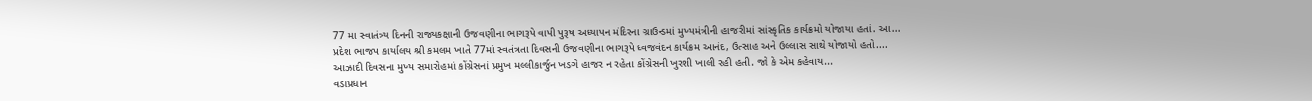77 મા સ્વાતંત્ર્ય દિનની રાજ્યકક્ષાની ઉજવણીના ભાગરૂપે વાપી પુરૂષ અધ્યાપન મંદિરના ગ્રાઉન્ડમાં મુખ્યમંત્રીની હાજરીમાં સાંસ્કૃતિક કાર્યક્રમો યોજાયા હતાં. આ...
પ્રદેશ ભાજપ કાર્યાલય શ્રી કમલમ ખાતે 77માં સ્વતંત્રતા દિવસની ઉજવણીના ભાગરૂપે ધ્વજવંદન કાર્યક્રમ આનંદ, ઉત્સાહ અને ઉલ્લાસ સાથે યોજાયો હતો....
આઝાદી દિવસના મુખ્ય સમારોહમાં કોંગ્રેસનાં પ્રમુખ મલ્લીકાર્જુન ખડગે હાજર ન રહેતા કોંગ્રેસની ખુરશી ખાલી રહી હતી. જો કે એમ કહેવાય...
વડાપ્રધાન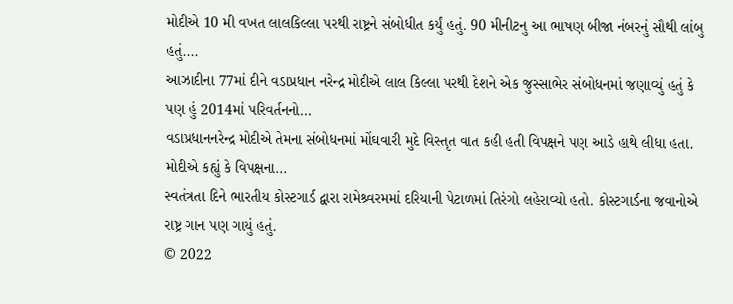મોદીએ 10 મી વખત લાલકિલ્લા પરથી રાષ્ટ્રને સંબોધીત કર્યું હતું. 90 મીનીટનુ આ ભાષણ બીજા નંબરનું સૌથી લાંબુ હતું....
આઝાદીના 77માં દીને વડાપ્રધાન નરેન્દ્ર મોદીએ લાલ કિલ્લા પરથી દેશને એક જુસ્સાભેર સંબોધનમાં જણાવ્યું હતું કે પણ હું 2014માં પરિવર્તનનો...
વડાપ્રધાનનરેન્દ્ર મોદીએ તેમના સંબોધનમાં મોંઘવારી મુદે વિસ્તૃત વાત કહી હતી વિપક્ષને પણ આડે હાથે લીધા હતા. મોદીએ કહ્યું કે વિપક્ષના...
સ્વતંત્રતા દિને ભારતીય કોસ્ટગાર્ડ દ્વારા રામેશ્ર્વરમમાં દરિયાની પેટાળમાં તિરંગો લહેરાવ્યો હતો. કોસ્ટગાર્ડના જવાનોએ રાષ્ટ્ર ગાન પણ ગાયું હતું.
© 2022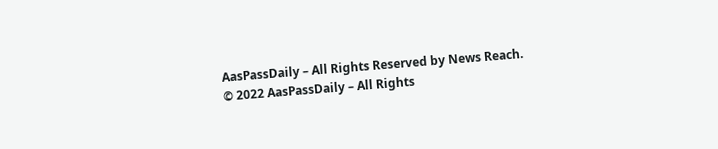AasPassDaily – All Rights Reserved by News Reach.
© 2022 AasPassDaily – All Rights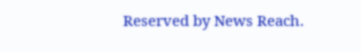Reserved by News Reach.